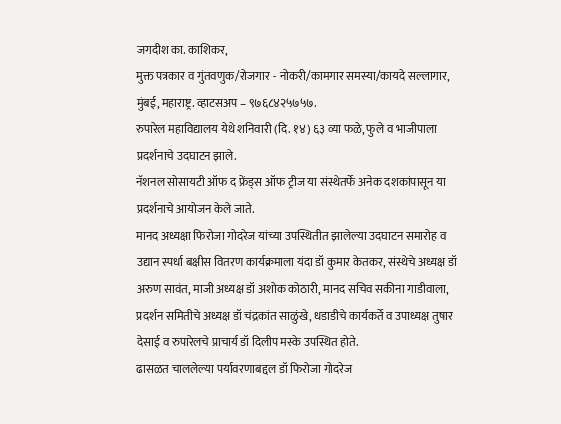जगदीश का. काशिकर,
मुक्त पत्रकार व गुंतवणुक/रोजगार - नोकरी/कामगार समस्या/कायदे सल्लागार, मुंबई, महाराष्ट्र. व्हाटसअप – ९७६८४२५७५७.
रुपारेल महाविद्यालय येथे शनिवारी (दि. १४) ६३ व्या फळे, फुले व भाजीपाला प्रदर्शनाचे उदघाटन झाले.
नॅशनल सोसायटी ऑफ द फ्रेंड्स ऑफ ट्रीज या संस्थेतर्फे अनेक दशकांपासून या प्रदर्शनाचे आयोजन केले जाते.
मानद अध्यक्षा फिरोजा गोदरेज यांच्या उपस्थितीत झालेल्या उदघाटन समारोह व उद्यान स्पर्धा बक्षीस वितरण कार्यक्रमाला यंदा डॉ कुमार केतकर, संस्थेचे अध्यक्ष डॉ अरुण सावंत, माजी अध्यक्ष डॉ अशोक कोठारी, मानद सचिव सकीना गाडीवाला, प्रदर्शन समितीचे अध्यक्ष डॉ चंद्रकांत साळुंखे, धडाडीचे कार्यकर्ते व उपाध्यक्ष तुषार देसाई व रुपारेलचे प्राचार्य डॉ दिलीप मस्के उपस्थित होते.
ढासळत चाललेल्या पर्यावरणाबद्दल डॉ फिरोजा गोदरेज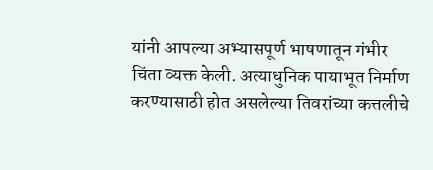यांनी आपल्या अभ्यासपूर्ण भाषणातून गंभीर चिंता व्यक्त केली. अत्याधुनिक पायाभूत निर्माण करण्यासाठी होत असलेल्या तिवरांच्या कत्तलीचे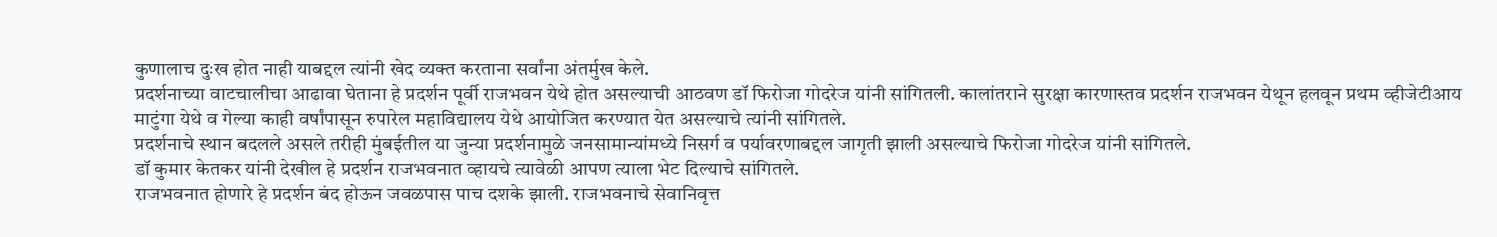कुणालाच दुःख होत नाही याबद्दल त्यांनी खेद व्यक्त करताना सर्वांना अंतर्मुख केले.
प्रदर्शनाच्या वाटचालीचा आढावा घेताना हे प्रदर्शन पूर्वी राजभवन येथे होत असल्याची आठवण डॉ फिरोजा गोदरेज यांनी सांगितली. कालांतराने सुरक्षा कारणास्तव प्रदर्शन राजभवन येथून हलवून प्रथम व्हीजेटीआय माटुंगा येथे व गेल्या काही वर्षांपासून रुपारेल महाविद्यालय येथे आयोजित करण्यात येत असल्याचे त्यांनी सांगितले.
प्रदर्शनाचे स्थान बदलले असले तरीही मुंबईतील या जुन्या प्रदर्शनामुळे जनसामान्यांमध्ये निसर्ग व पर्यावरणाबद्दल जागृती झाली असल्याचे फिरोजा गोदरेज यांनी सांगितले.
डॉ कुमार केतकर यांनी देखील हे प्रदर्शन राजभवनात व्हायचे त्यावेळी आपण त्याला भेट दिल्याचे सांगितले.
राजभवनात होणारे हे प्रदर्शन बंद होऊन जवळपास पाच दशके झाली. राजभवनाचे सेवानिवृत्त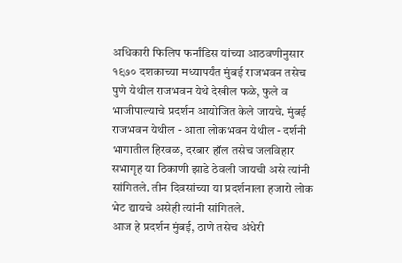अधिकारी फिलिप फर्नांडिस यांच्या आठवणीनुसार १९७० दशकाच्या मध्यापर्यंत मुंबई राजभवन तसेच पुणे येथील राजभवन येथे देखील फळे, फुले व भाजीपाल्याचे प्रदर्शन आयोजित केले जायचे. मुंबई राजभवन येथील - आता लोकभवन येथील - दर्शनी भागातील हिरवळ, दरबार हॉल तसेच जलविहार सभागृह या ठिकाणी झाडे ठेवली जायची असे त्यांनी सांगितले. तीन दिवसांच्या या प्रदर्शनाला हजारो लोक भेट द्यायचे असेही त्यांनी सांगितले.
आज हे प्रदर्शन मुंबई, ठाणे तसेच अंधेरी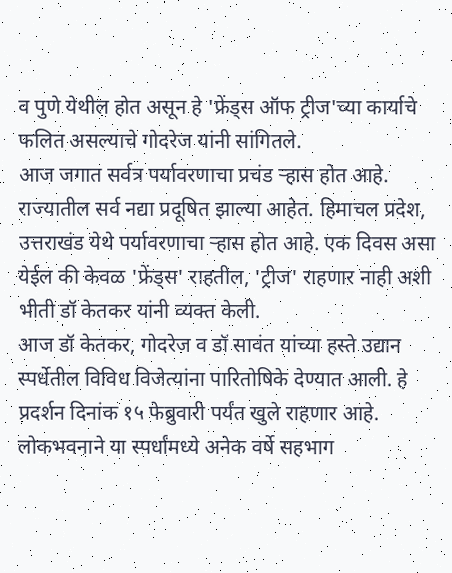व पुणे येथील होत असून हे 'फ्रेंड्स ऑफ ट्रीज'च्या कार्याचे फलित असल्याचे गोदरेज यांनी सांगितले.
आज जगात सर्वत्र पर्यावरणाचा प्रचंड ऱ्हास होत आहे. राज्यातील सर्व नद्या प्रदूषित झाल्या आहेत. हिमाचल प्रदेश, उत्तराखंड येथे पर्यावरणाचा ऱ्हास होत आहे. एक दिवस असा येईल की केवळ 'फ्रेंड्स' राहतील, 'ट्रीज' राहणार नाही अशी भीती डॉ केतकर यांनी व्यक्त केली.
आज डॉ केतकर, गोदरेज व डॉ सावंत यांच्या हस्ते उद्यान स्पर्धेतील विविध विजेत्यांना पारितोषिके देण्यात आली. हे प्रदर्शन दिनांक १५ फेब्रुवारी पर्यंत खुले राहणार आहे.
लोकभवनाने या स्पर्धांमध्ये अनेक वर्षे सहभाग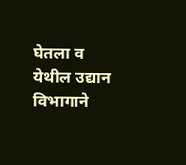घेतला व येथील उद्यान विभागाने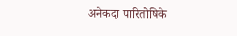अनेकदा पारितोषिके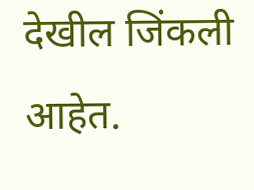देखील जिंकली आहेत.